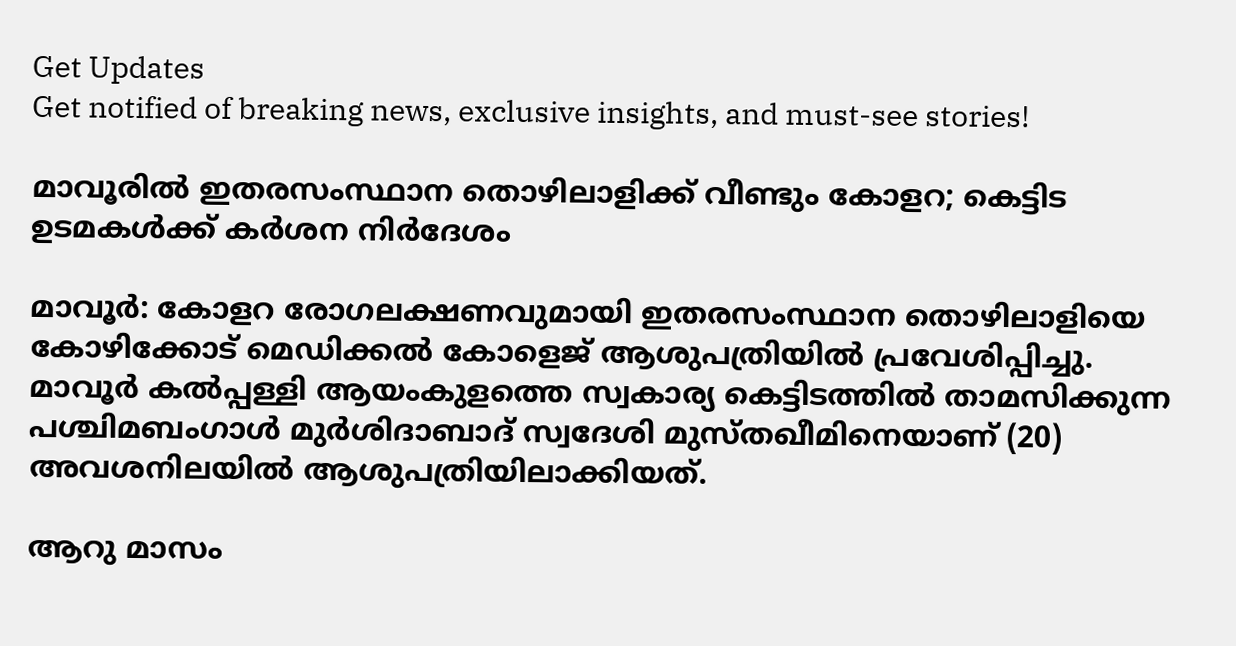Get Updates
Get notified of breaking news, exclusive insights, and must-see stories!

മാവൂരില്‍ ഇതരസംസ്ഥാന തൊഴിലാളിക്ക് വീണ്ടും കോളറ; കെട്ടിട ഉടമകള്‍ക്ക് കര്‍ശന നിര്‍ദേശം

മാവൂര്‍: കോളറ രോഗലക്ഷണവുമായി ഇതരസംസ്ഥാന തൊഴിലാളിയെ കോഴിക്കോട് മെഡിക്കല്‍ കോളെജ് ആശുപത്രിയില്‍ പ്രവേശിപ്പിച്ചു. മാവൂര്‍ കല്‍പ്പള്ളി ആയംകുളത്തെ സ്വകാര്യ കെട്ടിടത്തില്‍ താമസിക്കുന്ന പശ്ചിമബംഗാള്‍ മുര്‍ശിദാബാദ് സ്വദേശി മുസ്തഖീമിനെയാണ് (20) അവശനിലയില്‍ ആശുപത്രിയിലാക്കിയത്.

ആറു മാസം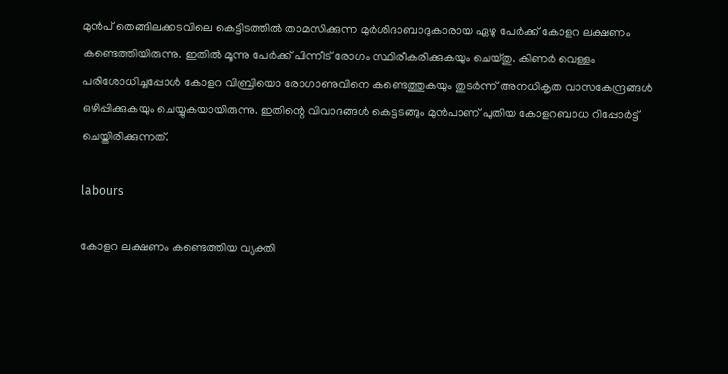മുന്‍പ് തെങ്ങിലക്കടവിലെ കെട്ടിടത്തില്‍ താമസിക്കുന്ന മുര്‍ശിദാബാദുകാരായ ഏഴു പേര്‍ക്ക് കോളറ ലക്ഷണം കണ്ടെത്തിയിരുന്നു. ഇതില്‍ മൂന്നു പേര്‍ക്ക് പിന്നീട് രോഗം സ്ഥിരീകരിക്കുകയും ചെയ്തു. കിണര്‍ വെള്ളം പരിശോധിച്ചപ്പോള്‍ കോളറ വിബ്രിയൊ രോഗാണുവിനെ കണ്ടെത്തുകയും തുടര്‍ന്ന് അനധികൃത വാസകേന്ദ്രങ്ങള്‍ ഒഴിപ്പിക്കുകയും ചെയ്യുകയായിരുന്നു. ഇതിന്റെ വിവാദങ്ങള്‍ കെട്ടടങ്ങും മുന്‍പാണ് പുതിയ കോളറബാധ റിപ്പോര്‍ട്ട് ചെയ്തിരിക്കുന്നത്.

labours

കോളറ ലക്ഷണം കണ്ടെത്തിയ വ്യക്തി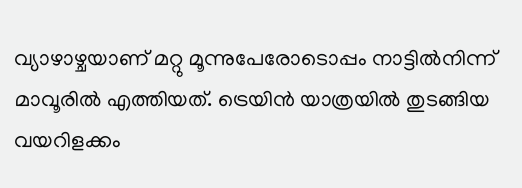വ്യാഴാഴ്ചയാണ് മറ്റു മൂന്നുപേരോടൊപ്പം നാട്ടില്‍നിന്ന് മാവൂരില്‍ എത്തിയത്. ട്രെയിന്‍ യാത്രയില്‍ തുടങ്ങിയ വയറിളക്കം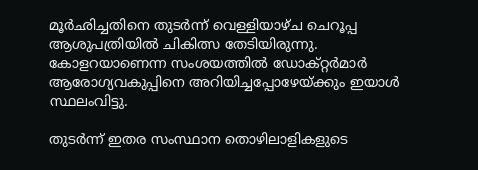മൂര്‍ഛിച്ചതിനെ തുടര്‍ന്ന് വെള്ളിയാഴ്ച ചെറൂപ്പ ആശുപത്രിയില്‍ ചികിത്സ തേടിയിരുന്നു. കോളറയാണെന്ന സംശയത്തില്‍ ഡോക്റ്റര്‍മാര്‍ ആരോഗ്യവകുപ്പിനെ അറിയിച്ചപ്പോഴേയ്ക്കും ഇയാള്‍ സ്ഥലംവിട്ടു.

തുടര്‍ന്ന് ഇതര സംസ്ഥാന തൊഴിലാളികളുടെ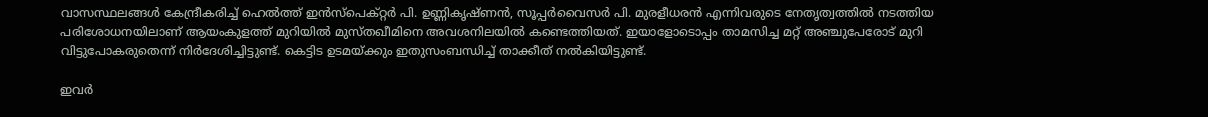വാസസ്ഥലങ്ങള്‍ കേന്ദ്രീകരിച്ച് ഹെല്‍ത്ത് ഇന്‍സ്‌പെക്റ്റര്‍ പി. ഉണ്ണികൃഷ്ണന്‍, സൂപ്പര്‍വൈസര്‍ പി. മുരളീധരന്‍ എന്നിവരുടെ നേതൃത്വത്തില്‍ നടത്തിയ പരിശോധനയിലാണ് ആയംകുളത്ത് മുറിയില്‍ മുസ്തഖീമിനെ അവശനിലയില്‍ കണ്ടെത്തിയത്. ഇയാളോടൊപ്പം താമസിച്ച മറ്റ് അഞ്ചുപേരോട് മുറി വിട്ടുപോകരുതെന്ന് നിര്‍ദേശിച്ചിട്ടുണ്ട്. കെട്ടിട ഉടമയ്ക്കും ഇതുസംബന്ധിച്ച് താക്കീത് നല്‍കിയിട്ടുണ്ട്.

ഇവര്‍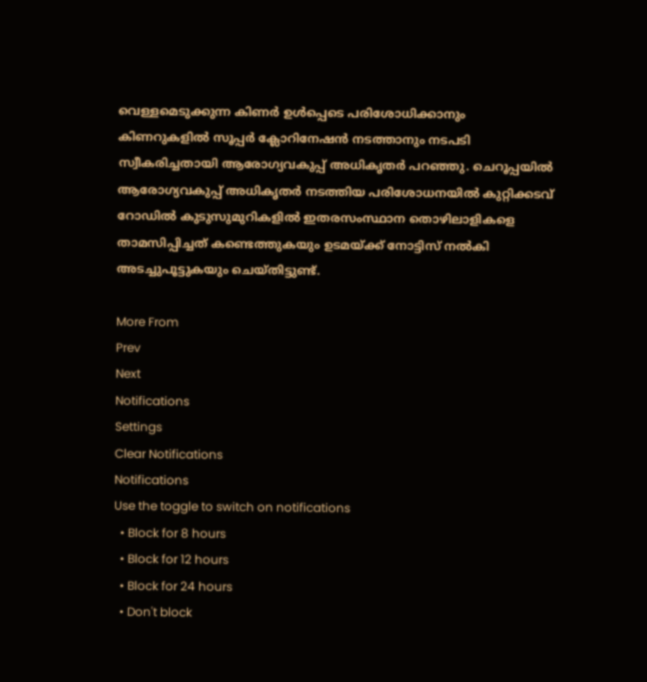വെള്ളമെടുക്കുന്ന കിണര്‍ ഉള്‍പ്പെടെ പരിശോധിക്കാനും കിണറുകളില്‍ സൂപ്പര്‍ ക്ലോറിനേഷന്‍ നടത്താനും നടപടി സ്വീകരിച്ചതായി ആരോഗ്യവകുപ്പ് അധികൃതര്‍ പറഞ്ഞു. ചെറൂപ്പയില്‍ ആരോഗ്യവകുപ്പ് അധികൃതര്‍ നടത്തിയ പരിശോധനയില്‍ കുറ്റിക്കടവ് റോഡില്‍ കുടുസുമുറികളില്‍ ഇതരസംസ്ഥാന തൊഴിലാളികളെ താമസിപ്പിച്ചത് കണ്ടെത്തുകയും ഉടമയ്ക്ക് നോട്ടിസ് നല്‍കി അടച്ചുപൂട്ടുകയും ചെയ്തിട്ടുണ്ട്.

More From
Prev
Next
Notifications
Settings
Clear Notifications
Notifications
Use the toggle to switch on notifications
  • Block for 8 hours
  • Block for 12 hours
  • Block for 24 hours
  • Don't block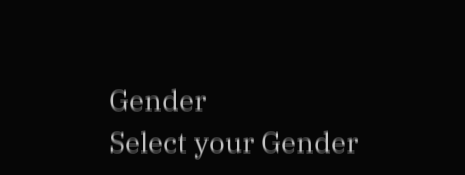Gender
Select your Gender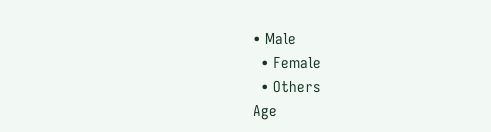• Male
  • Female
  • Others
Age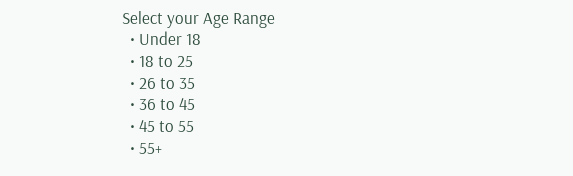Select your Age Range
  • Under 18
  • 18 to 25
  • 26 to 35
  • 36 to 45
  • 45 to 55
  • 55+